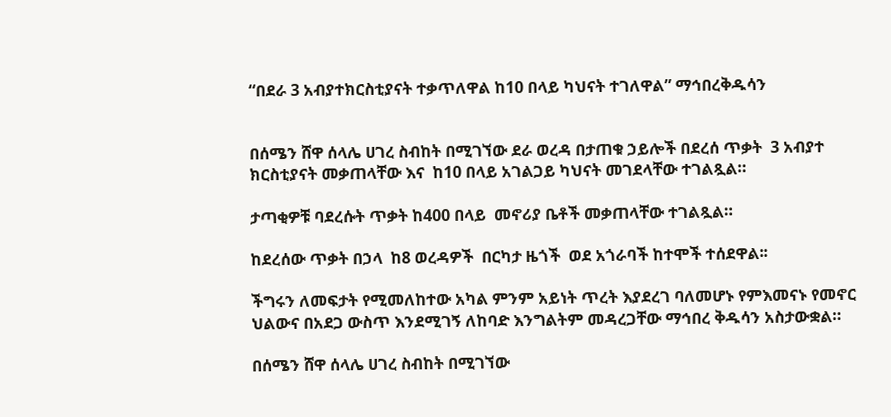“በደራ 3 አብያተክርስቲያናት ተቃጥለዋል ከ10 በላይ ካህናት ተገለዋል” ማኅበረቅዱሳን


በሰሜን ሸዋ ሰላሌ ሀገረ ስብከት በሚገኘው ደራ ወረዳ በታጠቁ ኃይሎች በደረሰ ጥቃት  3 አብያተ ክርስቲያናት መቃጠላቸው እና  ከ10 በላይ አገልጋይ ካህናት መገደላቸው ተገልጿል።

ታጣቂዎቹ ባደረሱት ጥቃት ከ400 በላይ  መኖሪያ ቤቶች መቃጠላቸው ተገልጿል።

ከደረሰው ጥቃት በኃላ  ከ8 ወረዳዎች  በርካታ ዜጎች  ወደ አጎራባች ከተሞች ተሰደዋል፡፡

ችግሩን ለመፍታት የሚመለከተው አካል ምንም አይነት ጥረት እያደረገ ባለመሆኑ የምእመናኑ የመኖር ህልውና በአደጋ ውስጥ እንደሚገኝ ለከባድ እንግልትም መዳረጋቸው ማኅበረ ቅዱሳን አስታውቋል።

በሰሜን ሸዋ ሰላሌ ሀገረ ስብከት በሚገኘው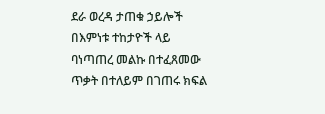ደራ ወረዳ ታጠቁ ኃይሎች  በእምነቱ ተከታዮች ላይ ባነጣጠረ መልኩ በተፈጸመው ጥቃት በተለይም በገጠሩ ክፍል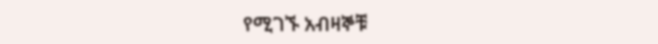የሚገኙ አብዛኞቹ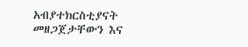አብያተክርስቲያናት መዘጋጀታቸውን እና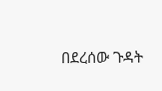በደረሰው ጉዳት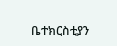ቤተክርስቲያን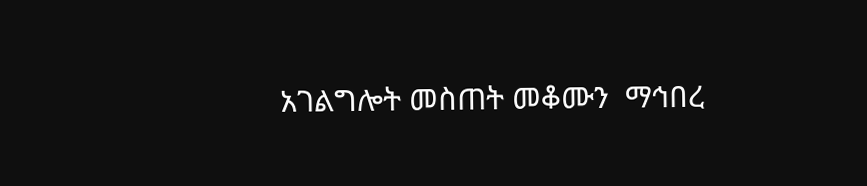አገልግሎት መስጠት መቆሙን  ማኅበረ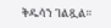ቅዱሳን ገልጿል።